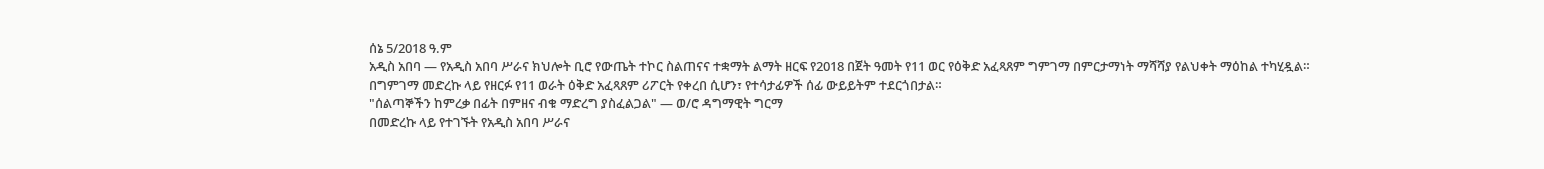ሰኔ 5/2018 ዓ.ም
አዲስ አበባ — የአዲስ አበባ ሥራና ክህሎት ቢሮ የውጤት ተኮር ስልጠናና ተቋማት ልማት ዘርፍ የ2018 በጀት ዓመት የ11 ወር የዕቅድ አፈጻጸም ግምገማ በምርታማነት ማሻሻያ የልህቀት ማዕከል ተካሂዷል።
በግምገማ መድረኩ ላይ የዘርፉ የ11 ወራት ዕቅድ አፈጻጸም ሪፖርት የቀረበ ሲሆን፣ የተሳታፊዎች ሰፊ ውይይትም ተደርጎበታል።
"ሰልጣኞችን ከምረቃ በፊት በምዘና ብቁ ማድረግ ያስፈልጋል" — ወ/ሮ ዳግማዊት ግርማ
በመድረኩ ላይ የተገኙት የአዲስ አበባ ሥራና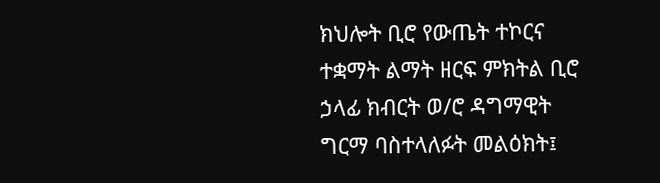ክህሎት ቢሮ የውጤት ተኮርና ተቋማት ልማት ዘርፍ ምክትል ቢሮ ኃላፊ ክብርት ወ/ሮ ዳግማዊት ግርማ ባስተላለፉት መልዕክት፤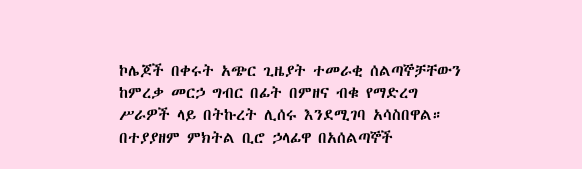ኮሌጆች በቀሩት አጭር ጊዜያት ተመራቂ ሰልጣኞቻቸውን ከምረቃ መርኃ ግብር በፊት በምዘና ብቁ የማድረግ ሥራዎች ላይ በትኩረት ሊሰሩ እንደሚገባ አሳስበዋል።
በተያያዘም ምክትል ቢሮ ኃላፊዋ በአሰልጣኞች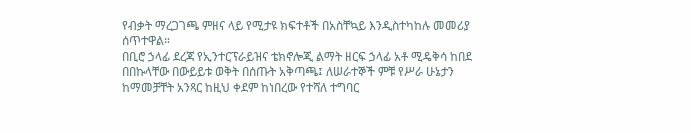የብቃት ማረጋገጫ ምዘና ላይ የሚታዩ ክፍተቶች በአስቸኳይ እንዲስተካከሉ መመሪያ ሰጥተዋል።
በቢሮ ኃላፊ ደረጃ የኢንተርፕራይዝና ቴክኖሎጂ ልማት ዘርፍ ኃላፊ አቶ ሚዴቅሳ ከበደ በበኩላቸው በውይይቱ ወቅት በሰጡት አቅጣጫ፤ ለሠራተኞች ምቹ የሥራ ሁኔታን ከማመቻቸት አንጻር ከዚህ ቀደም ከነበረው የተሻለ ተግባር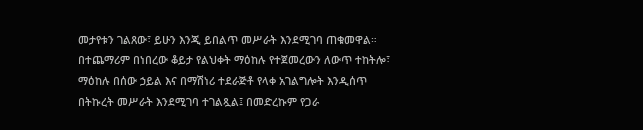መታየቱን ገልጸው፣ ይሁን እንጂ ይበልጥ መሥራት እንደሚገባ ጠቁመዋል።
በተጨማሪም በነበረው ቆይታ የልህቀት ማዕከሉ የተጀመረውን ለውጥ ተከትሎ፣ ማዕከሉ በሰው ኃይል እና በማሽነሪ ተደራጅቶ የላቀ አገልግሎት እንዲሰጥ በትኩረት መሥራት እንደሚገባ ተገልጿል፤ በመድረኩም የጋራ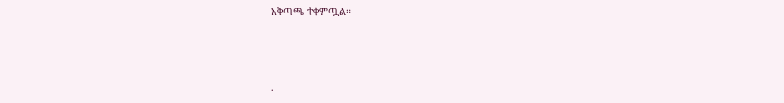አቅጣጫ ተቀምጧል።



.